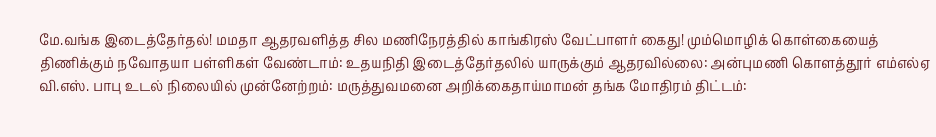மே.வங்க இடைத்தேர்தல்! மமதா ஆதரவளித்த சில மணிநேரத்தில் காங்கிரஸ் வேட்பாளர் கைது! மும்மொழிக் கொள்கையைத் திணிக்கும் நவோதயா பள்ளிகள் வேண்டாம்: உதயநிதி இடைத்தேர்தலில் யாருக்கும் ஆதரவில்லை: அன்புமணி கொளத்தூர் எம்எல்ஏ வி.எஸ். பாபு உடல் நிலையில் முன்னேற்றம்: மருத்துவமனை அறிக்கைதாய்மாமன் தங்க மோதிரம் திட்டம்: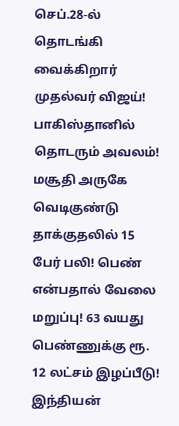செப்.28-ல் தொடங்கி வைக்கிறார் முதல்வர் விஜய்! பாகிஸ்தானில் தொடரும் அவலம்! மசூதி அருகே வெடிகுண்டு தாக்குதலில் 15 பேர் பலி! பெண் என்பதால் வேலை மறுப்பு! 63 வயது பெண்ணுக்கு ரூ. 12 லட்சம் இழப்பீடு! இந்தியன்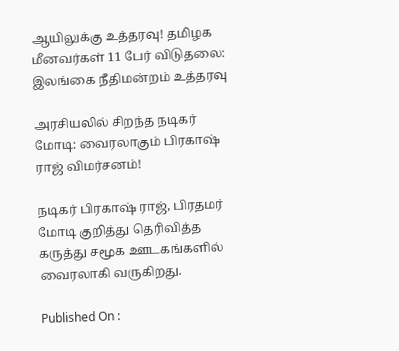ஆயிலுக்கு உத்தரவு! தமிழக மீனவர்கள் 11 பேர் விடுதலை: இலங்கை நீதிமன்றம் உத்தரவு

அரசியலில் சிறந்த நடிகர் மோடி: வைரலாகும் பிரகாஷ் ராஜ் விமர்சனம்!

நடிகர் பிரகாஷ் ராஜ், பிரதமர் மோடி குறித்து தெரிவித்த கருத்து சமூக ஊடகங்களில் வைரலாகி வருகிறது.

Published On :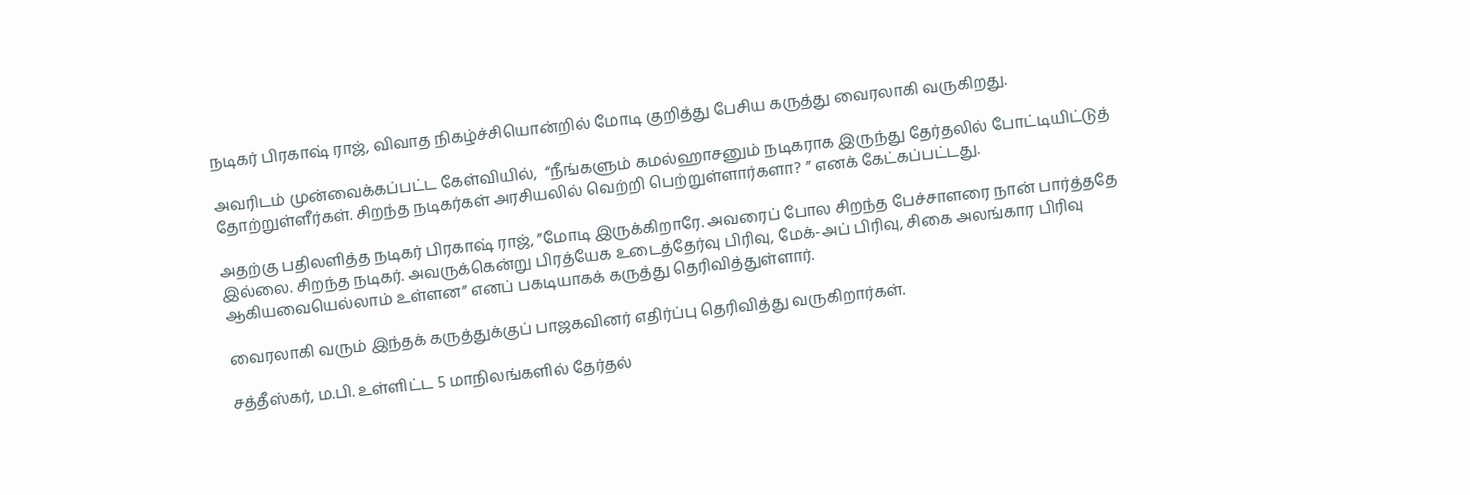நடிகர் பிரகாஷ் ராஜ், விவாத நிகழ்ச்சியொன்றில் மோடி குறித்து பேசிய கருத்து வைரலாகி வருகிறது.

அவரிடம் முன்வைக்கப்பட்ட கேள்வியில்,  “நீங்களும் கமல்ஹாசனும் நடிகராக இருந்து தேர்தலில் போட்டியிட்டுத் தோற்றுள்ளீர்கள். சிறந்த நடிகர்கள் அரசியலில் வெற்றி பெற்றுள்ளார்களா? ” எனக் கேட்கப்பட்டது.

அதற்கு பதிலளித்த நடிகர் பிரகாஷ் ராஜ், ”மோடி இருக்கிறாரே. அவரைப் போல சிறந்த பேச்சாளரை நான் பார்த்ததே இல்லை. சிறந்த நடிகர். அவருக்கென்று பிரத்யேக உடைத்தேர்வு பிரிவு, மேக்-அப் பிரிவு, சிகை அலங்கார பிரிவு ஆகியவையெல்லாம் உள்ளன” எனப் பகடியாகக் கருத்து தெரிவித்துள்ளார்.

வைரலாகி வரும் இந்தக் கருத்துக்குப் பாஜகவினர் எதிர்ப்பு தெரிவித்து வருகிறார்கள்.

சத்தீஸ்கர், ம.பி. உள்ளிட்ட 5 மாநிலங்களில் தேர்தல்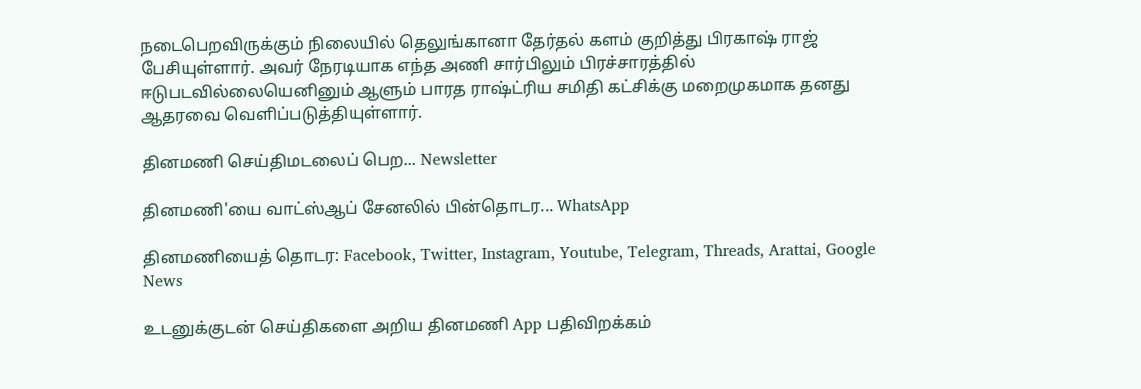நடைபெறவிருக்கும் நிலையில் தெலுங்கானா தேர்தல் களம் குறித்து பிரகாஷ் ராஜ் பேசியுள்ளார். அவர் நேரடியாக எந்த அணி சார்பிலும் பிரச்சாரத்தில் ஈடுபடவில்லையெனினும் ஆளும் பாரத ராஷ்ட்ரிய சமிதி கட்சிக்கு மறைமுகமாக தனது ஆதரவை வெளிப்படுத்தியுள்ளார்.

தினமணி செய்திமடலைப் பெற... Newsletter

தினமணி'யை வாட்ஸ்ஆப் சேனலில் பின்தொடர... WhatsApp

தினமணியைத் தொடர: Facebook, Twitter, Instagram, Youtube, Telegram, Threads, Arattai, Google News

உடனுக்குடன் செய்திகளை அறிய தினமணி App பதிவிறக்கம்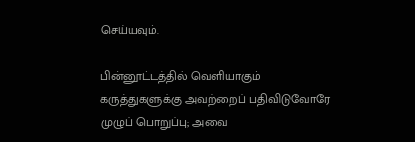செய்யவும்.

பின்னூட்டத்தில் வெளியாகும் கருத்துகளுக்கு அவற்றைப் பதிவிடுவோரே முழுப் பொறுப்பு; அவை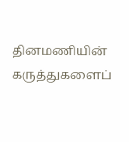தினமணியின் கருத்துகளைப்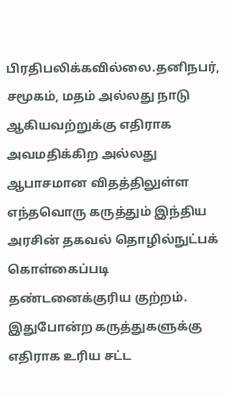பிரதிபலிக்கவில்லை.தனிநபர், சமூகம், மதம் அல்லது நாடு ஆகியவற்றுக்கு எதிராக அவமதிக்கிற அல்லது ஆபாசமான விதத்திலுள்ள எந்தவொரு கருத்தும் இந்திய அரசின் தகவல் தொழில்நுட்பக் கொள்கைப்படி தண்டனைக்குரிய குற்றம். இதுபோன்ற கருத்துகளுக்கு எதிராக உரிய சட்ட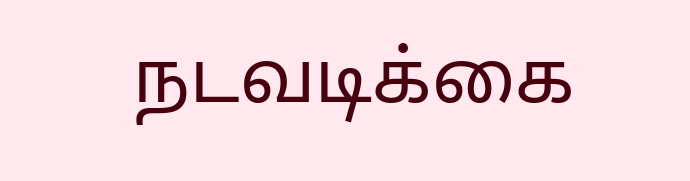நடவடிக்கை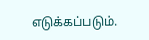எடுக்கப்படும்.